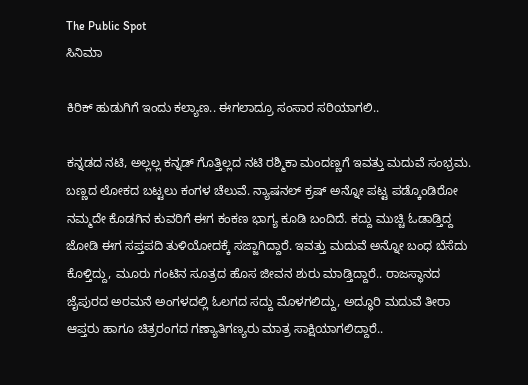The Public Spot
ಸಿನಿಮಾ

ಕಿರಿಕ್‌ ಹುಡುಗಿಗೆ ಇಂದು ಕಲ್ಯಾಣ.. ಈಗಲಾದ್ರೂ ಸಂಸಾರ ಸರಿಯಾಗಲಿ..

ಕನ್ನಡದ ನಟಿ, ಅಲ್ಲಲ್ಲ ಕನ್ನಡ್ ಗೊತ್ತಿಲ್ಲದ ನಟಿ ರಶ್ಮಿಕಾ ಮಂದಣ್ಣಗೆ ಇವತ್ತು ಮದುವೆ ಸಂಭ್ರಮ. ಬಣ್ಣದ ಲೋಕದ ಬಟ್ಟಲು ಕಂಗಳ ಚೆಲುವೆ. ನ್ಯಾಷನಲ್‌ ಕ್ರಷ್‌ ಅನ್ನೋ ಪಟ್ಟ ಪಡ್ಕೊಂಡಿರೋ ನಮ್ಮದೇ ಕೊಡಗಿನ ಕುವರಿಗೆ ಈಗ ಕಂಕಣ ಭಾಗ್ಯ ಕೂಡಿ ಬಂದಿದೆ. ಕದ್ದು ಮುಚ್ಚಿ ಓಡಾಡ್ತಿದ್ದ ಜೋಡಿ ಈಗ ಸಪ್ತಪದಿ ತುಳಿಯೋದಕ್ಕೆ ಸಜ್ಜಾಗಿದ್ದಾರೆ. ಇವತ್ತು ಮದುವೆ ಅನ್ನೋ ಬಂಧ ಬೆಸೆದು ಕೊಳ್ತಿದ್ದು, ಮೂರು ಗಂಟಿನ ಸೂತ್ರದ ಹೊಸ ಜೀವನ ಶುರು ಮಾಡ್ತಿದ್ದಾರೆ.. ರಾಜಸ್ಥಾನದ ಜೈಪುರದ ಅರಮನೆ ಅಂಗಳದಲ್ಲಿ ಓಲಗದ ಸದ್ದು ಮೊಳಗಲಿದ್ದು, ಅದ್ಧೂರಿ ಮದುವೆ ತೀರಾ ಆಪ್ತರು ಹಾಗೂ ಚಿತ್ರರಂಗದ ಗಣ್ಯಾತಿಗಣ್ಯರು ಮಾತ್ರ ಸಾಕ್ಷಿಯಾಗಲಿದ್ದಾರೆ..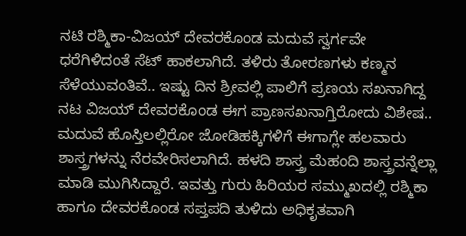ನಟಿ ರಶ್ಮಿಕಾ-ವಿಜಯ್‌ ದೇವರಕೊಂಡ ಮದುವೆ ಸ್ವರ್ಗವೇ ಧರೆಗಿಳಿದಂತೆ ಸೆಟ್ ಹಾಕಲಾಗಿದೆ. ತಳಿರು ತೋರಣಗಳು ಕಣ್ಮನ ಸೆಳೆಯುವಂತಿವೆ.. ಇಷ್ಟು ದಿನ ಶ್ರೀವಲ್ಲಿ ಪಾಲಿಗೆ ಪ್ರಣಯ ಸಖನಾಗಿದ್ದ ನಟ ವಿಜಯ್‌ ದೇವರಕೊಂಡ ಈಗ ಪ್ರಾಣಸಖನಾಗ್ತಿರೋದು ವಿಶೇಷ.. ಮದುವೆ ಹೊಸ್ತಿಲಲ್ಲಿರೋ ಜೋಡಿಹಕ್ಕಿಗಳಿಗೆ ಈಗಾಗ್ಲೇ ಹಲವಾರು ಶಾಸ್ತ್ರಗಳನ್ನು ನೆರವೇರಿಸಲಾಗಿದೆ. ಹಳದಿ ಶಾಸ್ತ್ರ ಮೆಹಂದಿ ಶಾಸ್ತ್ರವನ್ನೆಲ್ಲಾ ಮಾಡಿ ಮುಗಿಸಿದ್ದಾರೆ. ಇವತ್ತು ಗುರು ಹಿರಿಯರ ಸಮ್ಮುಖದಲ್ಲಿ ರಶ್ಮಿಕಾ ಹಾಗೂ ದೇವರಕೊಂಡ ಸಪ್ತಪದಿ ತುಳಿದು ಅಧಿಕೃತವಾಗಿ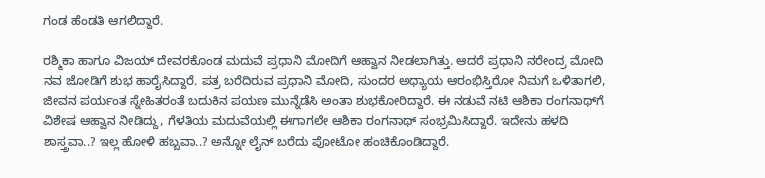ಗಂಡ ಹೆಂಡತಿ ಆಗಲಿದ್ದಾರೆ.

ರಶ್ಮಿಕಾ ಹಾಗೂ ವಿಜಯ್‌ ದೇವರಕೊಂಡ ಮದುವೆ ಪ್ರಧಾನಿ ಮೋದಿಗೆ ಆಹ್ವಾನ ನೀಡಲಾಗಿತ್ತು. ಆದರೆ ಪ್ರಧಾನಿ ನರೇಂದ್ರ ಮೋದಿ ನವ ಜೋಡಿಗೆ ಶುಭ ಹಾರೈಸಿದ್ದಾರೆ. ಪತ್ರ ಬರೆದಿರುವ ಪ್ರಧಾನಿ ಮೋದಿ, ಸುಂದರ ಅಧ್ಯಾಯ ಆರಂಭಿಸ್ತಿರೋ ನಿಮಗೆ ಒಳಿತಾಗಲಿ, ಜೀವನ ಪರ್ಯಂತ ಸ್ನೇಹಿತರಂತೆ ಬದುಕಿನ ಪಯಣ ಮುನ್ನೆಡೆಸಿ ಅಂತಾ ಶುಭಕೋರಿದ್ದಾರೆ. ಈ ನಡುವೆ ನಟಿ ಆಶಿಕಾ ರಂಗನಾಥ್‌ಗೆ ವಿಶೇಷ ಆಹ್ವಾನ ನೀಡಿದ್ದು, ಗೆಳತಿಯ ಮದುವೆಯಲ್ಲಿ ಈಗಾಗಲೇ ಆಶಿಕಾ ರಂಗನಾಥ್‌ ಸಂಭ್ರಮಿಸಿದ್ದಾರೆ. ಇದೇನು ಹಳದಿ ಶಾಸ್ತ್ರವಾ..? ಇಲ್ಲ ಹೋಳಿ ಹಬ್ಬವಾ..? ಅನ್ನೋ ಲೈನ್ ಬರೆದು ಪೋಟೋ ಹಂಚಿಕೊಂಡಿದ್ದಾರೆ.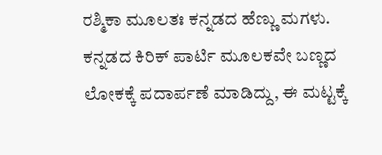ರಶ್ಮಿಕಾ ಮೂಲತಃ ಕನ್ನಡದ ಹೆಣ್ಣು ಮಗಳು. ಕನ್ನಡದ ಕಿರಿಕ್‌ ಪಾರ್ಟಿ ಮೂಲಕವೇ ಬಣ್ಣದ ಲೋಕಕ್ಕೆ ಪದಾರ್ಪಣೆ ಮಾಡಿದ್ದು, ಈ ಮಟ್ಟಕ್ಕೆ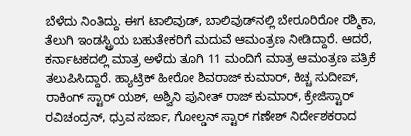ಬೆಳೆದು ನಿಂತಿದ್ದು. ಈಗ ಟಾಲಿವುಡ್‌, ಬಾಲಿವುಡ್‌ನಲ್ಲಿ ಬೇರೂರಿರೋ ರಶ್ಮಿಕಾ, ತೆಲುಗಿ ಇಂಡಸ್ಟ್ರಿಯ ಬಹುತೇಕರಿಗೆ ಮದುವೆ ಆಮಂತ್ರಣ ನೀಡಿದ್ದಾರೆ. ಆದರೆ, ಕರ್ನಾಟಕದಲ್ಲಿ ಮಾತ್ರ ಅಳೆದು ತೂಗಿ 11 ಮಂದಿಗೆ ಮಾತ್ರ ಆಮಂತ್ರಣ ಪತ್ರಿಕೆ ತಲುಪಿಸಿದ್ದಾರೆ. ಹ್ಯಾಟ್ರಿಕ್ ಹೀರೋ ಶಿವರಾಜ್ ಕುಮಾರ್, ಕಿಚ್ಚ ಸುದೀಪ್, ರಾಕಿಂಗ್ ಸ್ಟಾರ್‌ ಯಶ್, ಅಶ್ವಿನಿ ಪುನೀತ್ ರಾಜ್ ಕುಮಾರ್, ಕ್ರೇಜಿಸ್ಟಾರ್ ರವಿಚಂದ್ರನ್, ಧ್ರುವ ಸರ್ಜಾ, ಗೋಲ್ಡನ್ ಸ್ಟಾರ್ ಗಣೇಶ್ ನಿರ್ದೇಶಕರಾದ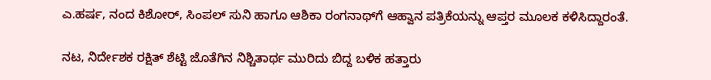ಎ.ಹರ್ಷ, ನಂದ ಕಿಶೋರ್, ಸಿಂಪಲ್ ಸುನಿ ಹಾಗೂ ಆಶಿಕಾ ರಂಗನಾಥ್‌ಗೆ ಆಹ್ವಾನ ಪತ್ರಿಕೆಯನ್ನು ಆಪ್ತರ ಮೂಲಕ ಕಳಿಸಿದ್ದಾರಂತೆ.

ನಟ, ನಿರ್ದೇಶಕ ರಕ್ಷಿತ್‌ ಶೆಟ್ಟಿ ಜೊತೆಗಿನ ನಿಶ್ಚಿತಾರ್ಥ ಮುರಿದು ಬಿದ್ದ ಬಳಿಕ ಹತ್ತಾರು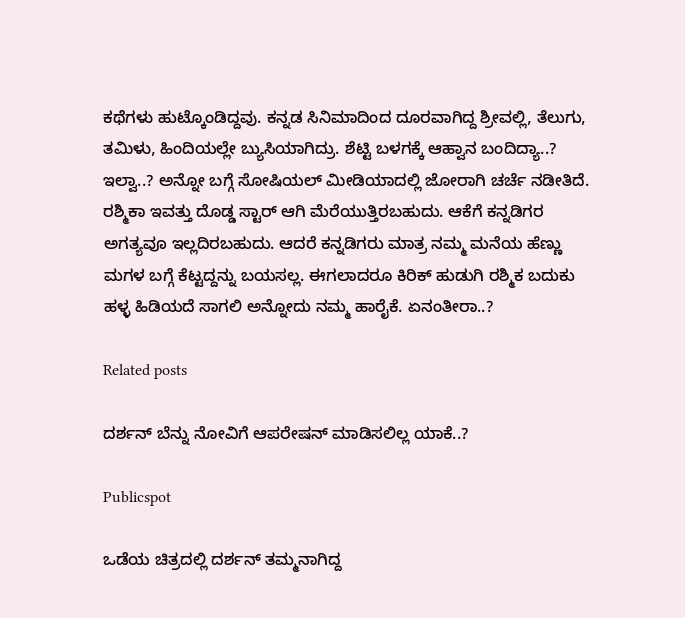ಕಥೆಗಳು ಹುಟ್ಕೊಂಡಿದ್ದವು. ಕನ್ನಡ ಸಿನಿಮಾದಿಂದ ದೂರವಾಗಿದ್ದ ಶ್ರೀವಲ್ಲಿ, ತೆಲುಗು, ತಮಿಳು, ಹಿಂದಿಯಲ್ಲೇ ಬ್ಯುಸಿಯಾಗಿದ್ರು. ಶೆಟ್ಟಿ ಬಳಗಕ್ಕೆ ಆಹ್ವಾನ ಬಂದಿದ್ಯಾ..? ಇಲ್ವಾ..? ಅನ್ನೋ ಬಗ್ಗೆ ಸೋಷಿಯಲ್‌ ಮೀಡಿಯಾದಲ್ಲಿ ಜೋರಾಗಿ ಚರ್ಚೆ ನಡೀತಿದೆ. ರಶ್ಮಿಕಾ ಇವತ್ತು ದೊಡ್ಡ ಸ್ಟಾರ್‌ ಆಗಿ ಮೆರೆಯುತ್ತಿರಬಹುದು. ಆಕೆಗೆ ಕನ್ನಡಿಗರ ಅಗತ್ಯವೂ ಇಲ್ಲದಿರಬಹುದು. ಆದರೆ ಕನ್ನಡಿಗರು ಮಾತ್ರ ನಮ್ಮ ಮನೆಯ ಹೆಣ್ಣು ಮಗಳ ಬಗ್ಗೆ ಕೆಟ್ಟದ್ದನ್ನು ಬಯಸಲ್ಲ. ಈಗಲಾದರೂ ಕಿರಿಕ್‌ ಹುಡುಗಿ ರಶ್ಮಿಕ ಬದುಕು ಹಳ್ಳ ಹಿಡಿಯದೆ ಸಾಗಲಿ ಅನ್ನೋದು ನಮ್ಮ ಹಾರೈಕೆ. ಏನಂತೀರಾ..?

Related posts

ದರ್ಶನ್ ಬೆನ್ನು ನೋವಿಗೆ ಆಪರೇಷನ್ ಮಾಡಿಸಲಿಲ್ಲ ಯಾಕೆ..?

Publicspot

ಒಡೆಯ ಚಿತ್ರದಲ್ಲಿ ದರ್ಶನ್ ತಮ್ಮನಾಗಿದ್ದ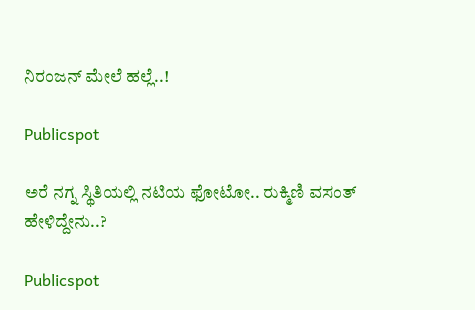ನಿರಂಜನ್ ಮೇಲೆ ಹಲ್ಲೆ..!

Publicspot

ಅರೆ ನಗ್ನ ಸ್ಥಿತಿಯಲ್ಲಿ ನಟಿಯ ಫೋಟೋ.. ರುಕ್ಮಿಣಿ ವಸಂತ್‌ ಹೇಳಿದ್ದೇನು..?

Publicspot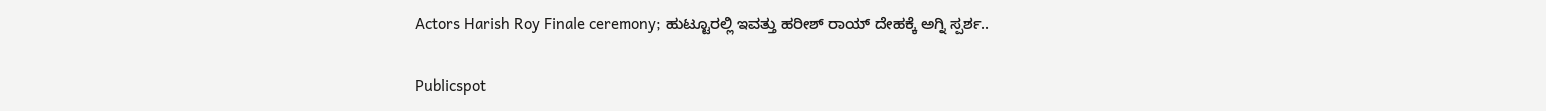Actors Harish Roy Finale ceremony; ಹುಟ್ಟೂರಲ್ಲಿ ಇವತ್ತು ಹರೀಶ್ ರಾಯ್ ದೇಹಕ್ಕೆ ಅಗ್ನಿ ಸ್ಪರ್ಶ..

Publicspot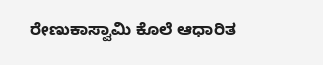ರೇಣುಕಾಸ್ವಾಮಿ ಕೊಲೆ ಆಧಾರಿತ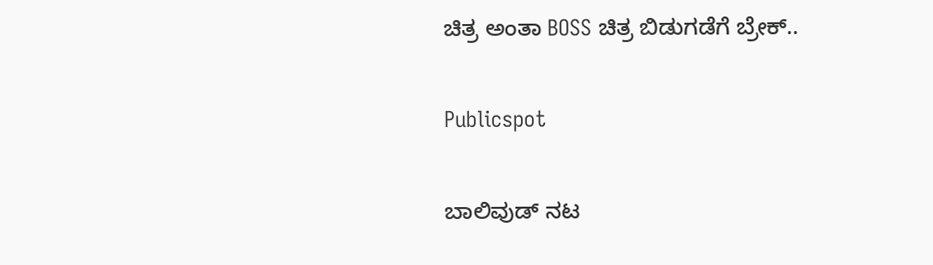ಚಿತ್ರ ಅಂತಾ BOSS ಚಿತ್ರ ಬಿಡುಗಡೆಗೆ ಬ್ರೇಕ್‌..

Publicspot

ಬಾಲಿವುಡ್‌ ನಟ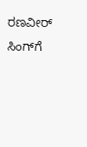ರಣವೀರ್‌ ಸಿಂಗ್‌ಗೆ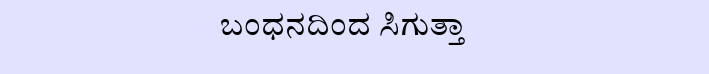ಬಂಧನದಿಂದ ಸಿಗುತ್ತಾ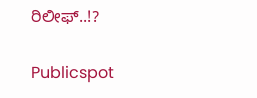ರಿಲೀಫ್‌..!?

Publicspot